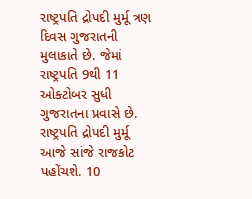રાષ્ટ્રપતિ દ્રોપદી મુર્મૂ ત્રણ દિવસ ગુજરાતની મુલાકાતે છે. જેમાં રાષ્ટ્રપતિ 9થી 11 ઓક્ટોબર સુધી ગુજરાતના પ્રવાસે છે. રાષ્ટ્રપતિ દ્રોપદી મુર્મૂ આજે સાંજે રાજકોટ પહોંચશે. 10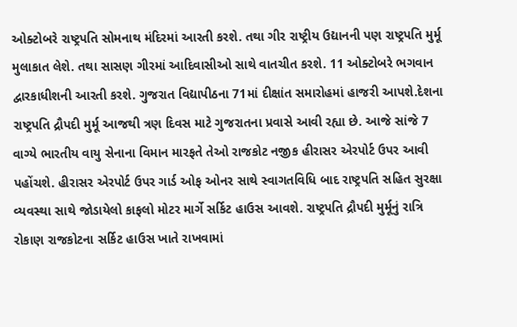ઓક્ટોબરે રાષ્ટ્રપતિ સોમનાથ મંદિરમાં આરતી કરશે. તથા ગીર રાષ્ટ્રીય ઉદ્યાનની પણ રાષ્ટ્રપતિ મુર્મૂ મુલાકાત લેશે. તથા સાસણ ગીરમાં આદિવાસીઓ સાથે વાતચીત કરશે. 11 ઓક્ટોબરે ભગવાન દ્વારકાધીશની આરતી કરશે. ગુજરાત વિદ્યાપીઠના 71માં દીક્ષાંત સમારોહમાં હાજરી આપશે.દેશના રાષ્ટ્રપતિ દ્રૌપદી મુર્મૂ આજથી ત્રણ દિવસ માટે ગુજરાતના પ્રવાસે આવી રહ્યા છે. આજે સાંજે 7 વાગ્યે ભારતીય વાયુ સેનાના વિમાન મારફતે તેઓ રાજકોટ નજીક હીરાસર એરપોર્ટ ઉપર આવી પહોંચશે. હીરાસર એરપોર્ટ ઉપર ગાર્ડ ઓફ ઓનર સાથે સ્વાગતવિધિ બાદ રાષ્ટ્રપતિ સહિત સુરક્ષા વ્યવસ્થા સાથે જોડાયેલો કાફલો મોટર માર્ગે સર્કિટ હાઉસ આવશે. રાષ્ટ્રપતિ દ્રૌપદી મુર્મૂનું રાત્રિ રોકાણ રાજકોટના સર્કિટ હાઉસ ખાતે રાખવામાં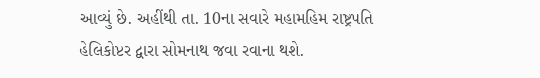આવ્યું છે. અહીંથી તા. 10ના સવારે મહામહિમ રાષ્ટ્રપતિ હેલિકોપ્ટર દ્વારા સોમનાથ જવા રવાના થશે.